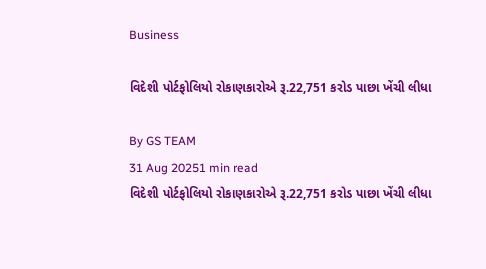Business

વિદેશી પોર્ટફોલિયો રોકાણકારોએ રૂ.22,751 કરોડ પાછા ખેંચી લીધા

By GS TEAM
31 Aug 20251 min read
વિદેશી પોર્ટફોલિયો રોકાણકારોએ રૂ.22,751 કરોડ પાછા ખેંચી લીધા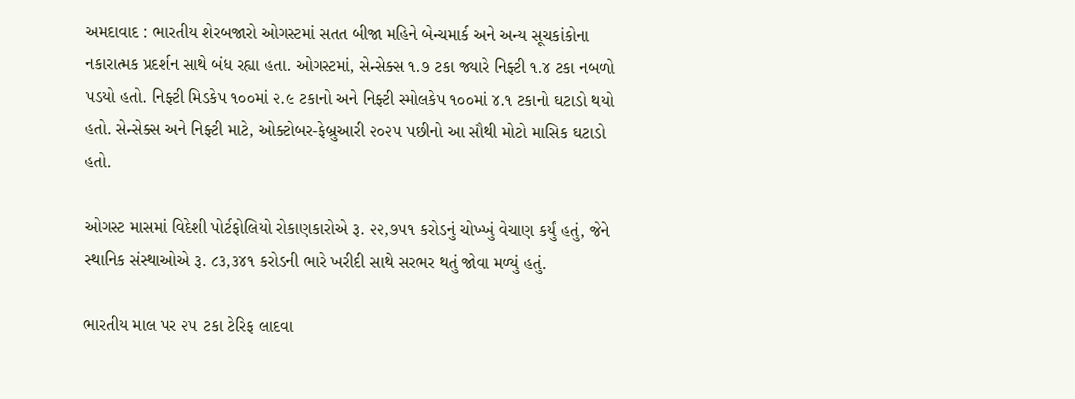અમદાવાદ : ભારતીય શેરબજારો ઓગસ્ટમાં સતત બીજા મહિને બેન્ચમાર્ક અને અન્ય સૂચકાંકોના નકારાત્મક પ્રદર્શન સાથે બંધ રહ્યા હતા. ઓગસ્ટમાં, સેન્સેક્સ ૧.૭ ટકા જ્યારે નિફ્ટી ૧.૪ ટકા નબળો પડયો હતો. નિફ્ટી મિડકેપ ૧૦૦માં ૨.૯ ટકાનો અને નિફ્ટી સ્મોલકેપ ૧૦૦માં ૪.૧ ટકાનો ઘટાડો થયો હતો. સેન્સેક્સ અને નિફ્ટી માટે, ઓક્ટોબર-ફેબ્રુઆરી ૨૦૨૫ પછીનો આ સૌથી મોટો માસિક ઘટાડો હતો.

ઓગસ્ટ માસમાં વિદેશી પોર્ટફોલિયો રોકાણકારોએ રૂ. ૨૨,૭૫૧ કરોડનું ચોખ્ખું વેચાણ કર્યું હતું, જેને સ્થાનિક સંસ્થાઓએ રૂ. ૮૩,૩૪૧ કરોડની ભારે ખરીદી સાથે સરભર થતું જોવા મળ્યું હતું.

ભારતીય માલ પર ૨૫ ટકા ટેરિફ લાદવા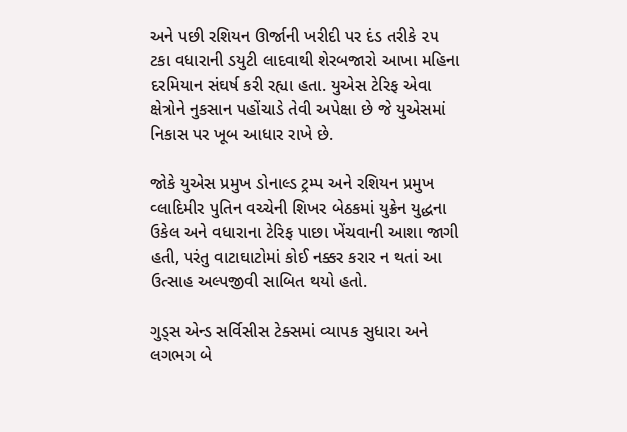અને પછી રશિયન ઊર્જાની ખરીદી પર દંડ તરીકે ૨૫ ટકા વધારાની ડયુટી લાદવાથી શેરબજારો આખા મહિના દરમિયાન સંઘર્ષ કરી રહ્યા હતા. યુએસ ટેરિફ એવા ક્ષેત્રોને નુકસાન પહોંચાડે તેવી અપેક્ષા છે જે યુએસમાં નિકાસ પર ખૂબ આધાર રાખે છે.

જોકે યુએસ પ્રમુખ ડોનાલ્ડ ટ્રમ્પ અને રશિયન પ્રમુખ વ્લાદિમીર પુતિન વચ્ચેની શિખર બેઠકમાં યુક્રેન યુદ્ધના ઉકેલ અને વધારાના ટેરિફ પાછા ખેંચવાની આશા જાગી હતી, પરંતુ વાટાઘાટોમાં કોઈ નક્કર કરાર ન થતાં આ ઉત્સાહ અલ્પજીવી સાબિત થયો હતો.

ગુડ્સ એન્ડ સર્વિસીસ ટેક્સમાં વ્યાપક સુધારા અને લગભગ બે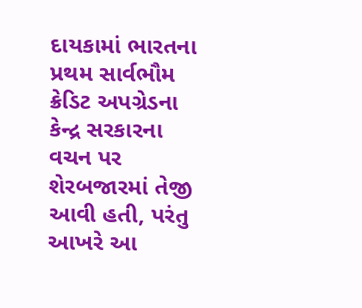દાયકામાં ભારતના પ્રથમ સાર્વભૌમ ક્રેડિટ અપગ્રેડના કેન્દ્ર સરકારના વચન પર શેરબજારમાં તેજી આવી હતી, પરંતુ આખરે આ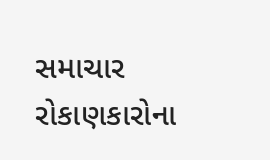સમાચાર રોકાણકારોના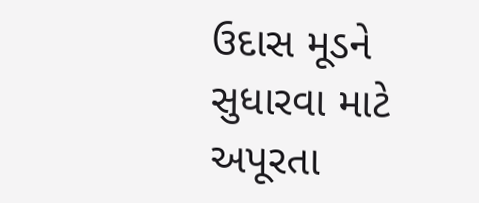ઉદાસ મૂડને સુધારવા માટે અપૂરતા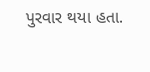પુરવાર થયા હતા.